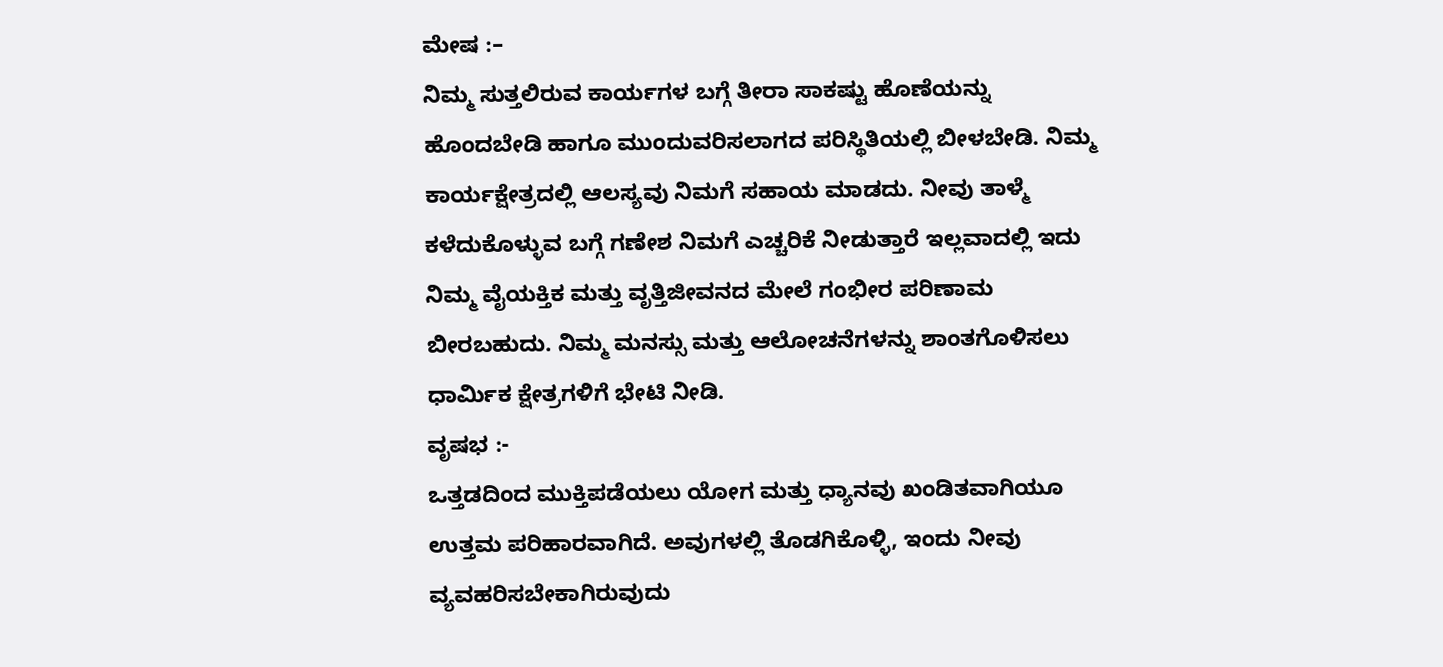ಮೇಷ :–
ನಿಮ್ಮ ಸುತ್ತಲಿರುವ ಕಾರ್ಯಗಳ ಬಗ್ಗೆ ತೀರಾ ಸಾಕಷ್ಟು ಹೊಣೆಯನ್ನು ಹೊಂದಬೇಡಿ ಹಾಗೂ ಮುಂದುವರಿಸಲಾಗದ ಪರಿಸ್ಥಿತಿಯಲ್ಲಿ ಬೀಳಬೇಡಿ. ನಿಮ್ಮ ಕಾರ್ಯಕ್ಷೇತ್ರದಲ್ಲಿ ಆಲಸ್ಯವು ನಿಮಗೆ ಸಹಾಯ ಮಾಡದು. ನೀವು ತಾಳ್ಮೆ ಕಳೆದುಕೊಳ್ಳುವ ಬಗ್ಗೆ ಗಣೇಶ ನಿಮಗೆ ಎಚ್ಚರಿಕೆ ನೀಡುತ್ತಾರೆ ಇಲ್ಲವಾದಲ್ಲಿ ಇದು ನಿಮ್ಮ ವೈಯಕ್ತಿಕ ಮತ್ತು ವೃತ್ತಿಜೀವನದ ಮೇಲೆ ಗಂಭೀರ ಪರಿಣಾಮ ಬೀರಬಹುದು. ನಿಮ್ಮ ಮನಸ್ಸು ಮತ್ತು ಆಲೋಚನೆಗಳನ್ನು ಶಾಂತಗೊಳಿಸಲು ಧಾರ್ಮಿಕ ಕ್ಷೇತ್ರಗಳಿಗೆ ಭೇಟಿ ನೀಡಿ.
ವೃಷಭ :-
ಒತ್ತಡದಿಂದ ಮುಕ್ತಿಪಡೆಯಲು ಯೋಗ ಮತ್ತು ಧ್ಯಾನವು ಖಂಡಿತವಾಗಿಯೂ ಉತ್ತಮ ಪರಿಹಾರವಾಗಿದೆ. ಅವುಗಳಲ್ಲಿ ತೊಡಗಿಕೊಳ್ಳಿ, ಇಂದು ನೀವು ವ್ಯವಹರಿಸಬೇಕಾಗಿರುವುದು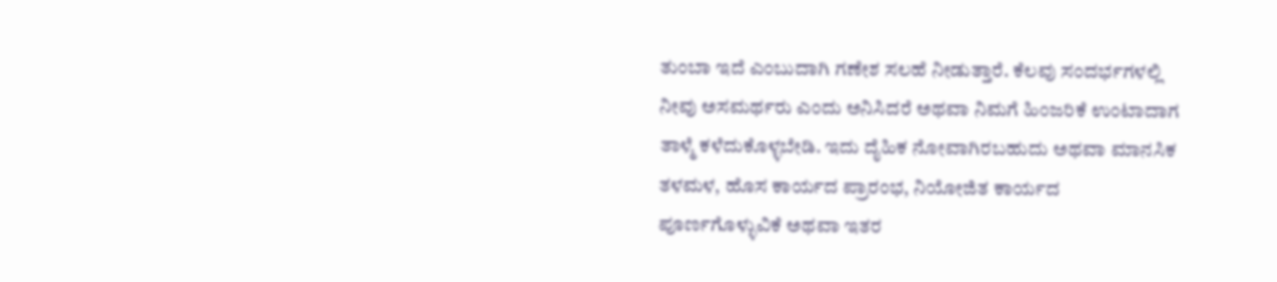ತುಂಬಾ ಇದೆ ಎಂಬುದಾಗಿ ಗಣೇಶ ಸಲಹೆ ನೀಡುತ್ತಾರೆ. ಕೆಲವು ಸಂದರ್ಭಗಳಲ್ಲಿ ನೀವು ಅಸಮರ್ಥರು ಎಂದು ಅನಿಸಿದರೆ ಅಥವಾ ನಿಮಗೆ ಹಿಂಜರಿಕೆ ಉಂಟಾದಾಗ ತಾಳ್ಮೆ ಕಳೆದುಕೊಳ್ಳಬೇಡಿ. ಇದು ದೈಹಿಕ ನೋವಾಗಿರಬಹುದು ಅಥವಾ ಮಾನಸಿಕ ತಳಮಳ, ಹೊಸ ಕಾರ್ಯದ ಪ್ರಾರಂಭ, ನಿಯೋಜಿತ ಕಾರ್ಯದ ಪೂರ್ಣಗೊಳ್ಳುವಿಕೆ ಅಥವಾ ಇತರ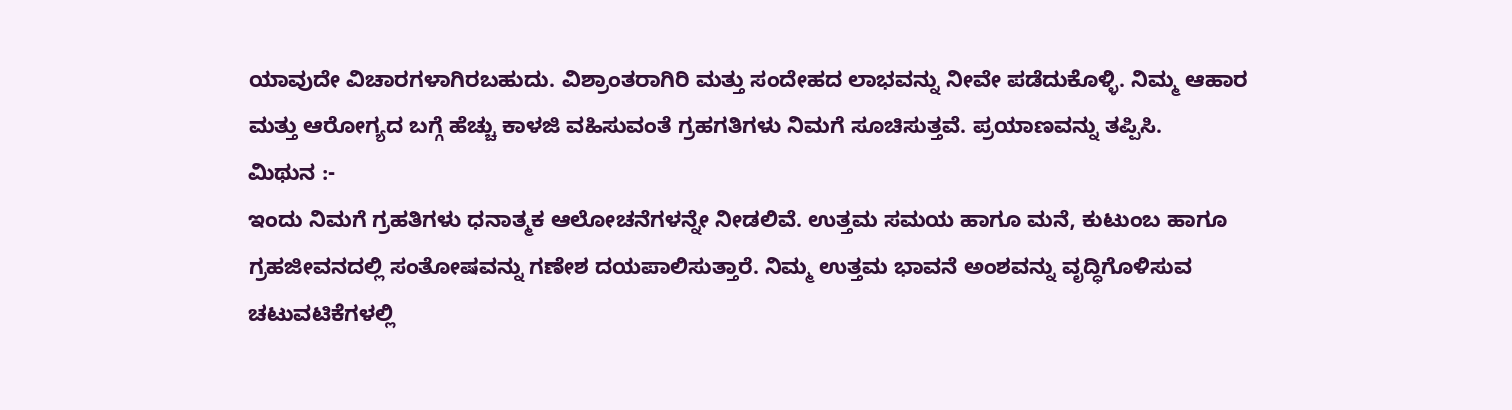ಯಾವುದೇ ವಿಚಾರಗಳಾಗಿರಬಹುದು. ವಿಶ್ರಾಂತರಾಗಿರಿ ಮತ್ತು ಸಂದೇಹದ ಲಾಭವನ್ನು ನೀವೇ ಪಡೆದುಕೊಳ್ಳಿ. ನಿಮ್ಮ ಆಹಾರ ಮತ್ತು ಆರೋಗ್ಯದ ಬಗ್ಗೆ ಹೆಚ್ಚು ಕಾಳಜಿ ವಹಿಸುವಂತೆ ಗ್ರಹಗತಿಗಳು ನಿಮಗೆ ಸೂಚಿಸುತ್ತವೆ. ಪ್ರಯಾಣವನ್ನು ತಪ್ಪಿಸಿ.
ಮಿಥುನ :-
ಇಂದು ನಿಮಗೆ ಗ್ರಹತಿಗಳು ಧನಾತ್ಮಕ ಆಲೋಚನೆಗಳನ್ನೇ ನೀಡಲಿವೆ. ಉತ್ತಮ ಸಮಯ ಹಾಗೂ ಮನೆ, ಕುಟುಂಬ ಹಾಗೂ ಗ್ರಹಜೀವನದಲ್ಲಿ ಸಂತೋಷವನ್ನು ಗಣೇಶ ದಯಪಾಲಿಸುತ್ತಾರೆ. ನಿಮ್ಮ ಉತ್ತಮ ಭಾವನೆ ಅಂಶವನ್ನು ವೃದ್ಧಿಗೊಳಿಸುವ ಚಟುವಟಿಕೆಗಳಲ್ಲಿ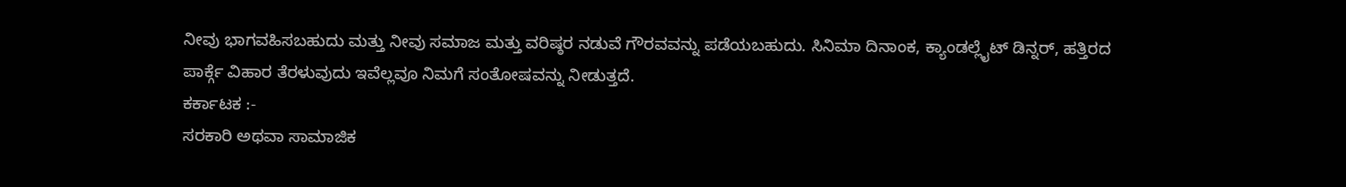ನೀವು ಭಾಗವಹಿಸಬಹುದು ಮತ್ತು ನೀವು ಸಮಾಜ ಮತ್ತು ವರಿಷ್ಠರ ನಡುವೆ ಗೌರವವನ್ನು ಪಡೆಯಬಹುದು. ಸಿನಿಮಾ ದಿನಾಂಕ, ಕ್ಯಾಂಡಲ್ಲೈಟ್ ಡಿನ್ನರ್, ಹತ್ತಿರದ ಪಾರ್ಕ್ಗೆ ವಿಹಾರ ತೆರಳುವುದು ಇವೆಲ್ಲವೂ ನಿಮಗೆ ಸಂತೋಷವನ್ನು ನೀಡುತ್ತದೆ.
ಕರ್ಕಾಟಕ :-
ಸರಕಾರಿ ಅಥವಾ ಸಾಮಾಜಿಕ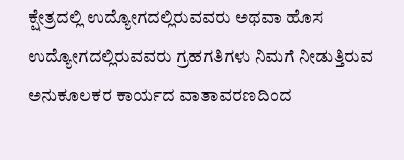ಕ್ಷೇತ್ರದಲ್ಲಿ ಉದ್ಯೋಗದಲ್ಲಿರುವವರು ಅಥವಾ ಹೊಸ ಉದ್ಯೋಗದಲ್ಲಿರುವವರು ಗ್ರಹಗತಿಗಳು ನಿಮಗೆ ನೀಡುತ್ತಿರುವ ಅನುಕೂಲಕರ ಕಾರ್ಯದ ವಾತಾವರಣದಿಂದ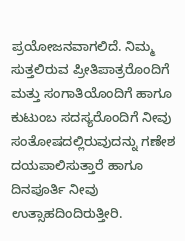ಪ್ರಯೋಜನವಾಗಲಿದೆ. ನಿಮ್ಮ ಸುತ್ತಲಿರುವ ಪ್ರೀತಿಪಾತ್ರರೊಂದಿಗೆ ಮತ್ತು ಸಂಗಾತಿಯೊಂದಿಗೆ ಹಾಗೂ ಕುಟುಂಬ ಸದಸ್ಯರೊಂದಿಗೆ ನೀವು ಸಂತೋಷದಲ್ಲಿರುವುದನ್ನು ಗಣೇಶ ದಯಪಾಲಿಸುತ್ತಾರೆ ಹಾಗೂ ದಿನಪೂರ್ತಿ ನೀವು ಉತ್ಸಾಹದಿಂದಿರುತ್ತೀರಿ.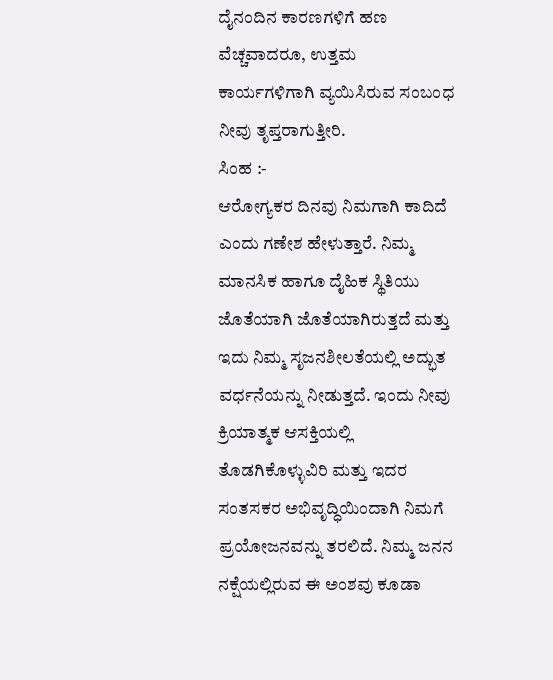ದೈನಂದಿನ ಕಾರಣಗಳಿಗೆ ಹಣ ವೆಚ್ಚವಾದರೂ, ಉತ್ತಮ ಕಾರ್ಯಗಳಿಗಾಗಿ ವ್ಯಯಿಸಿರುವ ಸಂಬಂಧ ನೀವು ತೃಪ್ತರಾಗುತ್ತೀರಿ.
ಸಿಂಹ :-
ಆರೋಗ್ಯಕರ ದಿನವು ನಿಮಗಾಗಿ ಕಾದಿದೆ ಎಂದು ಗಣೇಶ ಹೇಳುತ್ತಾರೆ. ನಿಮ್ಮ ಮಾನಸಿಕ ಹಾಗೂ ದೈಹಿಕ ಸ್ಥಿತಿಯು ಜೊತೆಯಾಗಿ ಜೊತೆಯಾಗಿರುತ್ತದೆ ಮತ್ತು ಇದು ನಿಮ್ಮ ಸೃಜನಶೀಲತೆಯಲ್ಲಿ ಅದ್ಭುತ ವರ್ಧನೆಯನ್ನು ನೀಡುತ್ತದೆ. ಇಂದು ನೀವು ಕ್ರಿಯಾತ್ಮಕ ಆಸಕ್ತಿಯಲ್ಲಿ ತೊಡಗಿಕೊಳ್ಳುವಿರಿ ಮತ್ತು ಇದರ ಸಂತಸಕರ ಅಭಿವೃದ್ಧಿಯಿಂದಾಗಿ ನಿಮಗೆ ಪ್ರಯೋಜನವನ್ನು ತರಲಿದೆ. ನಿಮ್ಮ ಜನನ ನಕ್ಷೆಯಲ್ಲಿರುವ ಈ ಅಂಶವು ಕೂಡಾ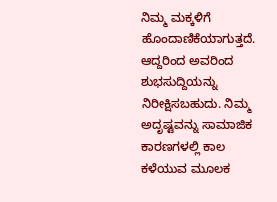ನಿಮ್ಮ ಮಕ್ಕಳಿಗೆ ಹೊಂದಾಣಿಕೆಯಾಗುತ್ತದೆ. ಆದ್ದರಿಂದ ಅವರಿಂದ ಶುಭಸುದ್ದಿಯನ್ನು ನಿರೀಕ್ಷಿಸಬಹುದು. ನಿಮ್ಮ ಅದೃಷ್ಟವನ್ನು ಸಾಮಾಜಿಕ ಕಾರಣಗಳಲ್ಲಿ ಕಾಲ ಕಳೆಯುವ ಮೂಲಕ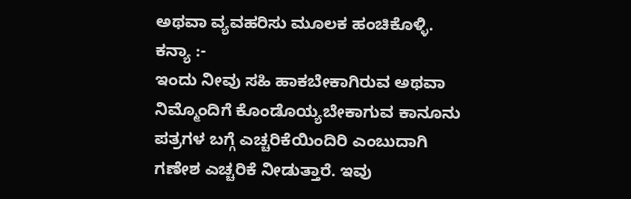ಅಥವಾ ವ್ಯವಹರಿಸು ಮೂಲಕ ಹಂಚಿಕೊಳ್ಳಿ.
ಕನ್ಯಾ :-
ಇಂದು ನೀವು ಸಹಿ ಹಾಕಬೇಕಾಗಿರುವ ಅಥವಾ ನಿಮ್ಮೊಂದಿಗೆ ಕೊಂಡೊಯ್ಯಬೇಕಾಗುವ ಕಾನೂನು ಪತ್ರಗಳ ಬಗ್ಗೆ ಎಚ್ಚರಿಕೆಯಿಂದಿರಿ ಎಂಬುದಾಗಿ ಗಣೇಶ ಎಚ್ಚರಿಕೆ ನೀಡುತ್ತಾರೆ. ಇವು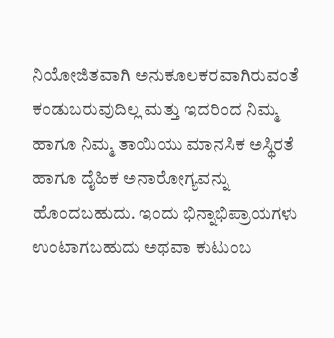ನಿಯೋಜಿತವಾಗಿ ಅನುಕೂಲಕರವಾಗಿರುವಂತೆ ಕಂಡುಬರುವುದಿಲ್ಲ ಮತ್ತು ಇದರಿಂದ ನಿಮ್ಮ ಹಾಗೂ ನಿಮ್ಮ ತಾಯಿಯು ಮಾನಸಿಕ ಅಸ್ಥಿರತೆ ಹಾಗೂ ದೈಹಿಕ ಅನಾರೋಗ್ಯವನ್ನು ಹೊಂದಬಹುದು. ಇಂದು ಭಿನ್ನಾಭಿಪ್ರಾಯಗಳು ಉಂಟಾಗಬಹುದು ಅಥವಾ ಕುಟುಂಬ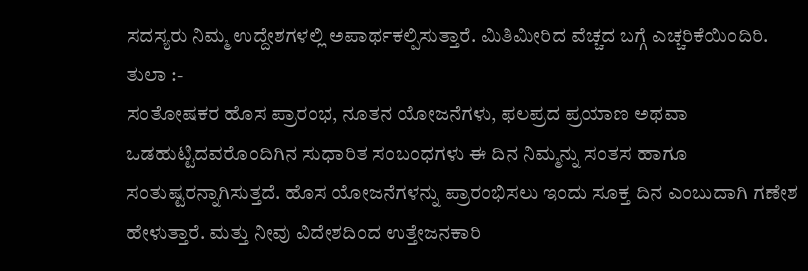ಸದಸ್ಯರು ನಿಮ್ಮ ಉದ್ದೇಶಗಳಲ್ಲಿ ಅಪಾರ್ಥಕಲ್ಪಿಸುತ್ತಾರೆ. ಮಿತಿಮೀರಿದ ವೆಚ್ಚದ ಬಗ್ಗೆ ಎಚ್ಚರಿಕೆಯಿಂದಿರಿ.
ತುಲಾ :-
ಸಂತೋಷಕರ ಹೊಸ ಪ್ರಾರಂಭ, ನೂತನ ಯೋಜನೆಗಳು, ಫಲಪ್ರದ ಪ್ರಯಾಣ ಅಥವಾ ಒಡಹುಟ್ಟಿದವರೊಂದಿಗಿನ ಸುಧಾರಿತ ಸಂಬಂಧಗಳು ಈ ದಿನ ನಿಮ್ಮನ್ನು ಸಂತಸ ಹಾಗೂ ಸಂತುಷ್ಟರನ್ನಾಗಿಸುತ್ತದೆ. ಹೊಸ ಯೋಜನೆಗಳನ್ನು ಪ್ರಾರಂಭಿಸಲು ಇಂದು ಸೂಕ್ತ ದಿನ ಎಂಬುದಾಗಿ ಗಣೇಶ ಹೇಳುತ್ತಾರೆ. ಮತ್ತು ನೀವು ವಿದೇಶದಿಂದ ಉತ್ತೇಜನಕಾರಿ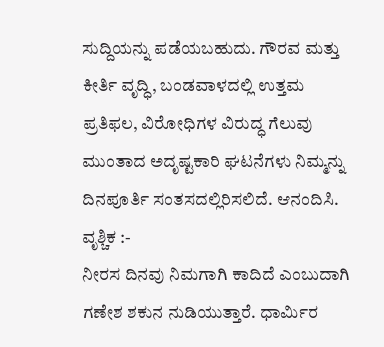ಸುದ್ದಿಯನ್ನು ಪಡೆಯಬಹುದು. ಗೌರವ ಮತ್ತು ಕೀರ್ತಿ ವೃದ್ಧಿ, ಬಂಡವಾಳದಲ್ಲಿ ಉತ್ತಮ ಪ್ರತಿಫಲ, ವಿರೋಧಿಗಳ ವಿರುದ್ಧ ಗೆಲುವು ಮುಂತಾದ ಅದೃಷ್ಟಕಾರಿ ಘಟನೆಗಳು ನಿಮ್ಮನ್ನು ದಿನಪೂರ್ತಿ ಸಂತಸದಲ್ಲಿರಿಸಲಿದೆ. ಆನಂದಿಸಿ.
ವೃಶ್ಚಿಕ :-
ನೀರಸ ದಿನವು ನಿಮಗಾಗಿ ಕಾದಿದೆ ಎಂಬುದಾಗಿ ಗಣೇಶ ಶಕುನ ನುಡಿಯುತ್ತಾರೆ. ಧಾರ್ಮಿರ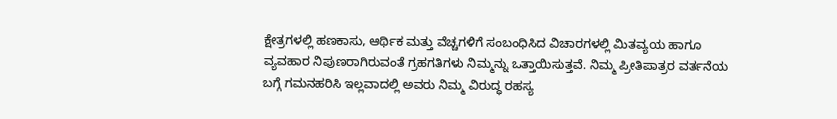ಕ್ಷೇತ್ರಗಳಲ್ಲಿ ಹಣಕಾಸು, ಆರ್ಥಿಕ ಮತ್ತು ವೆಚ್ಚಗಳಿಗೆ ಸಂಬಂಧಿಸಿದ ವಿಚಾರಗಳಲ್ಲಿ ಮಿತವ್ಯಯ ಹಾಗೂ ವ್ಯವಹಾರ ನಿಪುಣರಾಗಿರುವಂತೆ ಗ್ರಹಗತಿಗಳು ನಿಮ್ಮನ್ನು ಒತ್ತಾಯಿಸುತ್ತವೆ. ನಿಮ್ಮ ಪ್ರೀತಿಪಾತ್ರರ ವರ್ತನೆಯ ಬಗ್ಗೆ ಗಮನಹರಿಸಿ ಇಲ್ಲವಾದಲ್ಲಿ ಅವರು ನಿಮ್ಮ ವಿರುದ್ಧ ರಹಸ್ಯ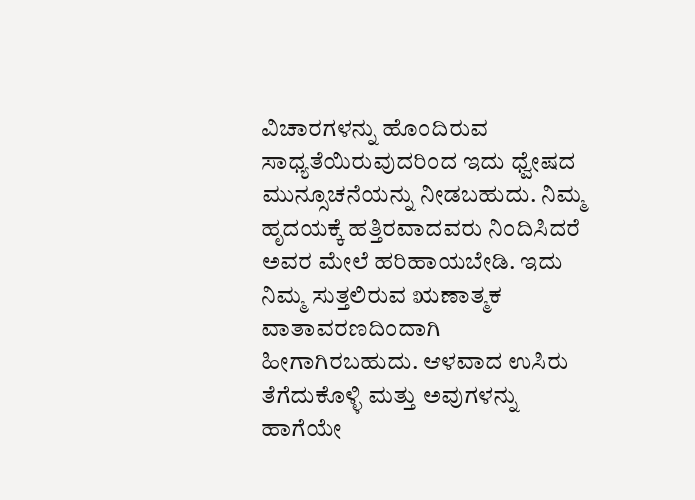ವಿಚಾರಗಳನ್ನು ಹೊಂದಿರುವ ಸಾಧ್ಯತೆಯಿರುವುದರಿಂದ ಇದು ಧ್ವೇಷದ ಮುನ್ಸೂಚನೆಯನ್ನು ನೀಡಬಹುದು. ನಿಮ್ಮ ಹೃದಯಕ್ಕೆ ಹತ್ತಿರವಾದವರು ನಿಂದಿಸಿದರೆ ಅವರ ಮೇಲೆ ಹರಿಹಾಯಬೇಡಿ. ಇದು ನಿಮ್ಮ ಸುತ್ತಲಿರುವ ಋಣಾತ್ಮಕ ವಾತಾವರಣದಿಂದಾಗಿ ಹೀಗಾಗಿರಬಹುದು. ಆಳವಾದ ಉಸಿರು ತೆಗೆದುಕೊಳ್ಳಿ ಮತ್ತು ಅವುಗಳನ್ನು ಹಾಗೆಯೇ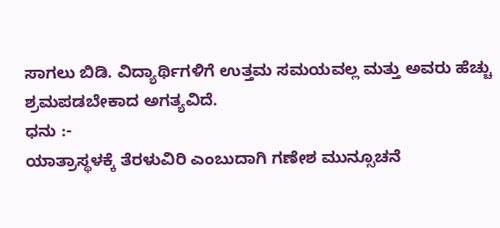ಸಾಗಲು ಬಿಡಿ. ವಿದ್ಯಾರ್ಥಿಗಳಿಗೆ ಉತ್ತಮ ಸಮಯವಲ್ಲ ಮತ್ತು ಅವರು ಹೆಚ್ಚು ಶ್ರಮಪಡಬೇಕಾದ ಅಗತ್ಯವಿದೆ.
ಧನು :-
ಯಾತ್ರಾಸ್ಥಳಕ್ಕೆ ತೆರಳುವಿರಿ ಎಂಬುದಾಗಿ ಗಣೇಶ ಮುನ್ಸೂಚನೆ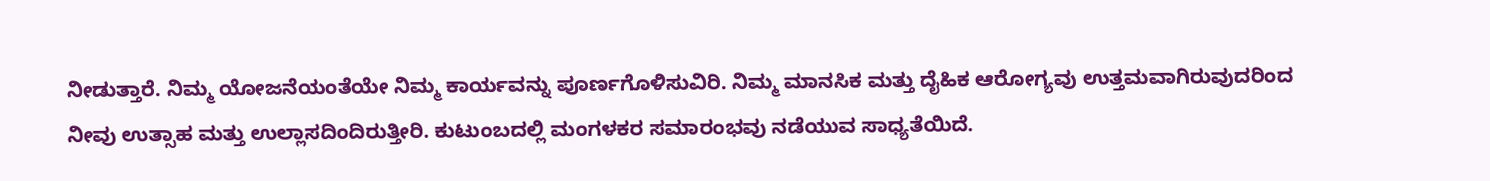ನೀಡುತ್ತಾರೆ. ನಿಮ್ಮ ಯೋಜನೆಯಂತೆಯೇ ನಿಮ್ಮ ಕಾರ್ಯವನ್ನು ಪೂರ್ಣಗೊಳಿಸುವಿರಿ. ನಿಮ್ಮ ಮಾನಸಿಕ ಮತ್ತು ದೈಹಿಕ ಆರೋಗ್ಯವು ಉತ್ತಮವಾಗಿರುವುದರಿಂದ ನೀವು ಉತ್ಸಾಹ ಮತ್ತು ಉಲ್ಲಾಸದಿಂದಿರುತ್ತೀರಿ. ಕುಟುಂಬದಲ್ಲಿ ಮಂಗಳಕರ ಸಮಾರಂಭವು ನಡೆಯುವ ಸಾಧ್ಯತೆಯಿದೆ.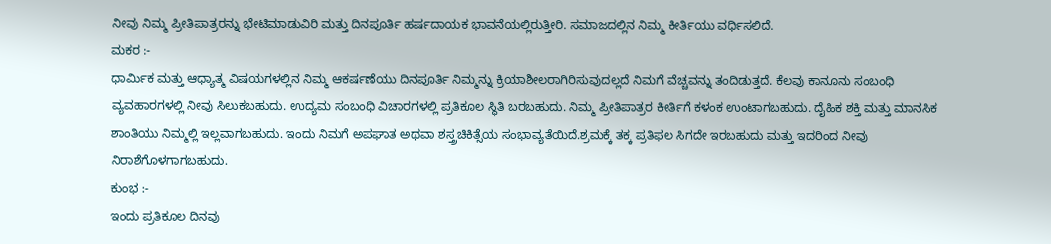ನೀವು ನಿಮ್ಮ ಪ್ರೀತಿಪಾತ್ರರನ್ನು ಭೇಟಿಮಾಡುವಿರಿ ಮತ್ತು ದಿನಪೂರ್ತಿ ಹರ್ಷದಾಯಕ ಭಾವನೆಯಲ್ಲಿರುತ್ತೀರಿ. ಸಮಾಜದಲ್ಲಿನ ನಿಮ್ಮ ಕೀರ್ತಿಯು ವರ್ಧಿಸಲಿದೆ.
ಮಕರ :-
ಧಾರ್ಮಿಕ ಮತ್ತು ಆಧ್ಯಾತ್ಮ ವಿಷಯಗಳಲ್ಲಿನ ನಿಮ್ಮ ಆಕರ್ಷಣೆಯು ದಿನಪೂರ್ತಿ ನಿಮ್ಮನ್ನು ಕ್ರಿಯಾಶೀಲರಾಗಿರಿಸುವುದಲ್ಲದೆ ನಿಮಗೆ ವೆಚ್ಚವನ್ನು ತಂದಿಡುತ್ತದೆ. ಕೆಲವು ಕಾನೂನು ಸಂಬಂಧಿ ವ್ಯವಹಾರಗಳಲ್ಲಿ ನೀವು ಸಿಲುಕಬಹುದು. ಉದ್ಯಮ ಸಂಬಂಧಿ ವಿಚಾರಗಳಲ್ಲಿ ಪ್ರತಿಕೂಲ ಸ್ಥಿತಿ ಬರಬಹುದು. ನಿಮ್ಮ ಪ್ರೀತಿಪಾತ್ರರ ಕೀರ್ತಿಗೆ ಕಳಂಕ ಉಂಟಾಗಬಹುದು. ದೈಹಿಕ ಶಕ್ತಿ ಮತ್ತು ಮಾನಸಿಕ ಶಾಂತಿಯು ನಿಮ್ಮಲ್ಲಿ ಇಲ್ಲವಾಗಬಹುದು. ಇಂದು ನಿಮಗೆ ಅಪಘಾತ ಅಥವಾ ಶಸ್ತ್ರಚಿಕಿತ್ಸೆಯ ಸಂಭಾವ್ಯತೆಯಿದೆ.ಶ್ರಮಕ್ಕೆ ತಕ್ಕ ಪ್ರತಿಫಲ ಸಿಗದೇ ಇರಬಹುದು ಮತ್ತು ಇದರಿಂದ ನೀವು ನಿರಾಶೆಗೊಳಗಾಗಬಹುದು.
ಕುಂಭ :-
ಇಂದು ಪ್ರತಿಕೂಲ ದಿನವು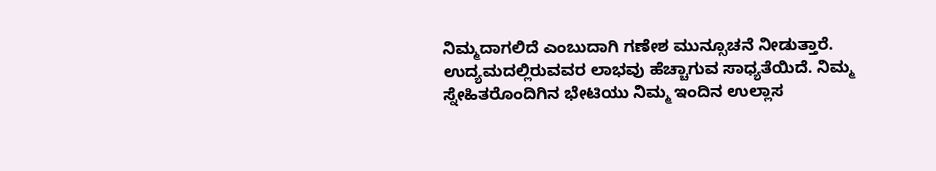ನಿಮ್ಮದಾಗಲಿದೆ ಎಂಬುದಾಗಿ ಗಣೇಶ ಮುನ್ಸೂಚನೆ ನೀಡುತ್ತಾರೆ. ಉದ್ಯಮದಲ್ಲಿರುವವರ ಲಾಭವು ಹೆಚ್ಚಾಗುವ ಸಾಧ್ಯತೆಯಿದೆ. ನಿಮ್ಮ ಸ್ನೇಹಿತರೊಂದಿಗಿನ ಭೇಟಿಯು ನಿಮ್ಮ ಇಂದಿನ ಉಲ್ಲಾಸ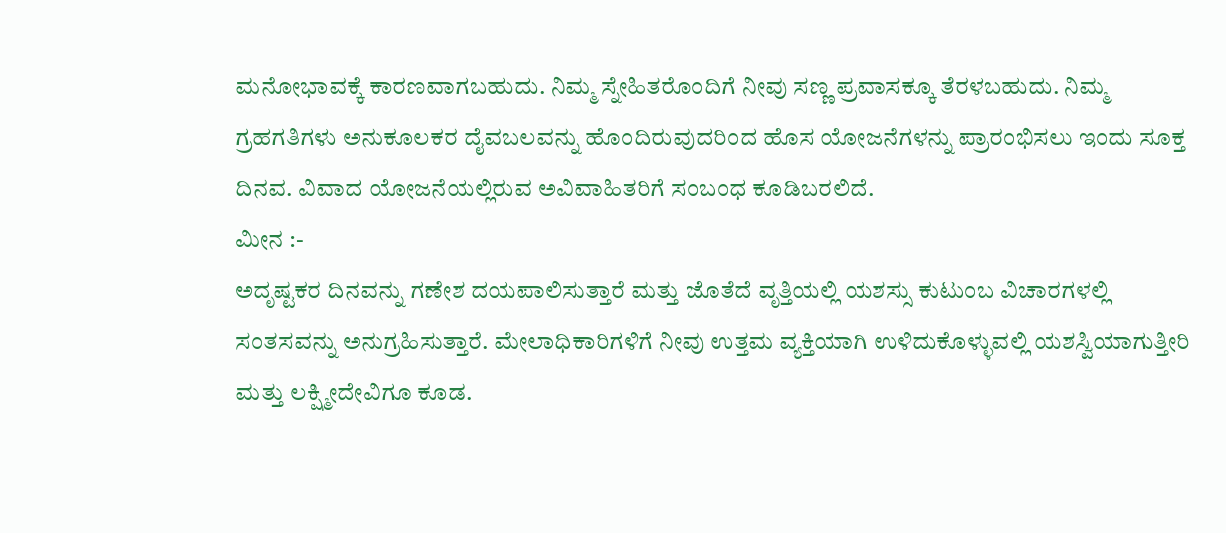ಮನೋಭಾವಕ್ಕೆ ಕಾರಣವಾಗಬಹುದು. ನಿಮ್ಮ ಸ್ನೇಹಿತರೊಂದಿಗೆ ನೀವು ಸಣ್ಣ ಪ್ರವಾಸಕ್ಕೂ ತೆರಳಬಹುದು. ನಿಮ್ಮ ಗ್ರಹಗತಿಗಳು ಅನುಕೂಲಕರ ದೈವಬಲವನ್ನು ಹೊಂದಿರುವುದರಿಂದ ಹೊಸ ಯೋಜನೆಗಳನ್ನು ಪ್ರಾರಂಭಿಸಲು ಇಂದು ಸೂಕ್ತ ದಿನವ. ವಿವಾದ ಯೋಜನೆಯಲ್ಲಿರುವ ಅವಿವಾಹಿತರಿಗೆ ಸಂಬಂಧ ಕೂಡಿಬರಲಿದೆ.
ಮೀನ :-
ಅದೃಷ್ಟಕರ ದಿನವನ್ನು ಗಣೇಶ ದಯಪಾಲಿಸುತ್ತಾರೆ ಮತ್ತು ಜೊತೆದೆ ವೃತ್ತಿಯಲ್ಲಿ ಯಶಸ್ಸು ಕುಟುಂಬ ವಿಚಾರಗಳಲ್ಲಿ ಸಂತಸವನ್ನು ಅನುಗ್ರಹಿಸುತ್ತಾರೆ. ಮೇಲಾಧಿಕಾರಿಗಳಿಗೆ ನೀವು ಉತ್ತಮ ವ್ಯಕ್ತಿಯಾಗಿ ಉಳಿದುಕೊಳ್ಳುವಲ್ಲಿ ಯಶಸ್ವಿಯಾಗುತ್ತೀರಿ ಮತ್ತು ಲಕ್ಷ್ಮೀದೇವಿಗೂ ಕೂಡ.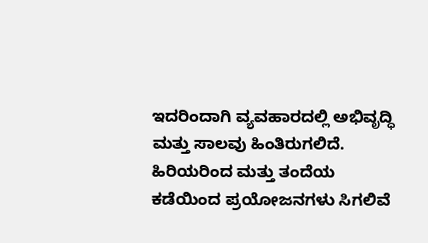ಇದರಿಂದಾಗಿ ವ್ಯವಹಾರದಲ್ಲಿ ಅಭಿವೃದ್ಧಿ ಮತ್ತು ಸಾಲವು ಹಿಂತಿರುಗಲಿದೆ. ಹಿರಿಯರಿಂದ ಮತ್ತು ತಂದೆಯ ಕಡೆಯಿಂದ ಪ್ರಯೋಜನಗಳು ಸಿಗಲಿವೆ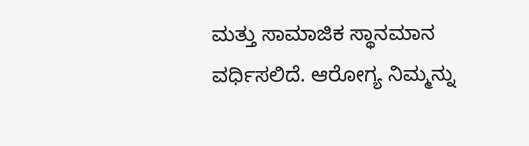ಮತ್ತು ಸಾಮಾಜಿಕ ಸ್ಥಾನಮಾನ ವರ್ಧಿಸಲಿದೆ. ಆರೋಗ್ಯ ನಿಮ್ಮನ್ನು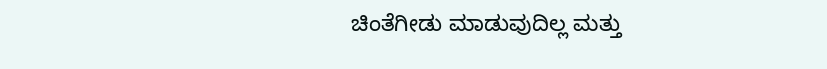ಚಿಂತೆಗೀಡು ಮಾಡುವುದಿಲ್ಲ ಮತ್ತು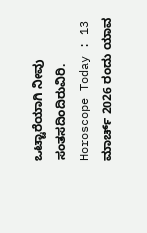ಒಟ್ಟಾರೆಯಾಗಿ ನೀವು ಸಂತಸದಿಂದಿರುವಿರಿ.
Horoscope Today : 13 ಮಾರ್ಚ್ 2026 ರಂದು ಯಾವ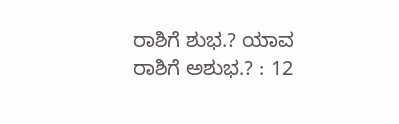ರಾಶಿಗೆ ಶುಭ.? ಯಾವ ರಾಶಿಗೆ ಅಶುಭ.? : 12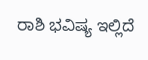ರಾಶಿ ಭವಿಷ್ಯ ಇಲ್ಲಿದೆ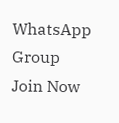WhatsApp Group
Join Now